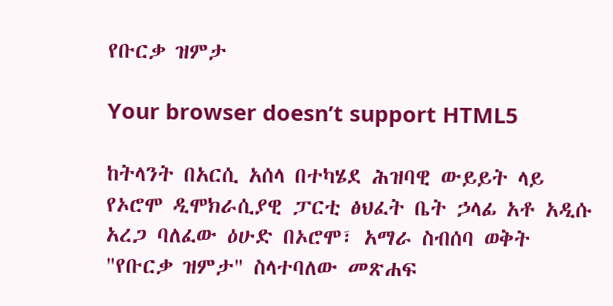የቡርቃ ዝምታ

Your browser doesn’t support HTML5

ከትላንት በአርሲ አሰላ በተካሄደ ሕዝባዊ ውይይት ላይ የኦሮሞ ዲሞክራሲያዊ ፓርቲ ፅህፈት ቤት ኃላፊ አቶ አዲሱ አረጋ ባለፈው ዕሁድ በኦሮሞ፣ አማራ ስብሰባ ወቅት "የቡርቃ ዝምታ" ስላተባለው መጽሐፍ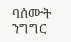ባሰሙት ንግግር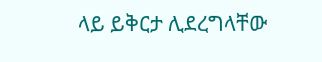ላይ ይቅርታ ሊደረግላቸው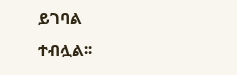ይገባል ተብሏል፡፡